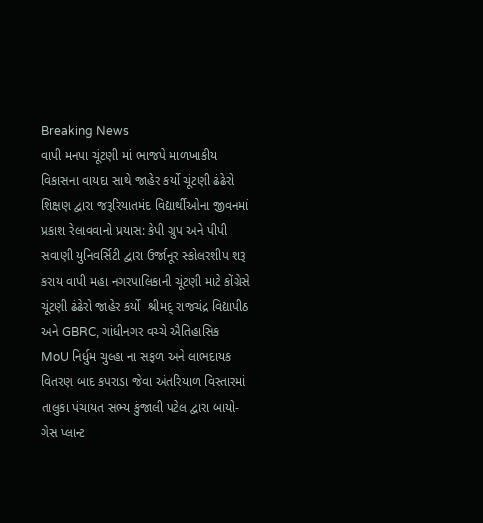Breaking News
વાપી મનપા ચૂંટણી માં ભાજપે માળખાકીય વિકાસના વાયદા સાથે જાહેર કર્યો ચૂંટણી ઢંઢેરો શિક્ષણ દ્વારા જરૂરિયાતમંદ વિદ્યાર્થીઓના જીવનમાં પ્રકાશ રેલાવવાનો પ્રયાસ: કેપી ગ્રુપ અને પીપી સવાણી યુનિવર્સિટી દ્વારા ઉર્જાનૂર સ્કોલરશીપ શરૂ કરાય વાપી મહા નગરપાલિકાની ચૂંટણી માટે કોંગ્રેસે  ચૂંટણી ઢંઢેરો જાહેર કર્યો  શ્રીમદ્ રાજચંદ્ર વિદ્યાપીઠ અને GBRC, ગાંધીનગર વચ્ચે ઐતિહાસિક MoU નિર્ધુમ ચુલ્હા ના સફળ અને લાભદાયક વિતરણ બાદ કપરાડા જેવા અંતરિયાળ વિસ્તારમાં તાલુકા પંચાયત સભ્ય કુંજાલી પટેલ દ્વારા બાયો-ગેસ પ્લાન્ટ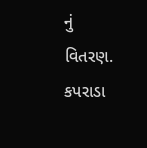નું વિતરણ. કપરાડા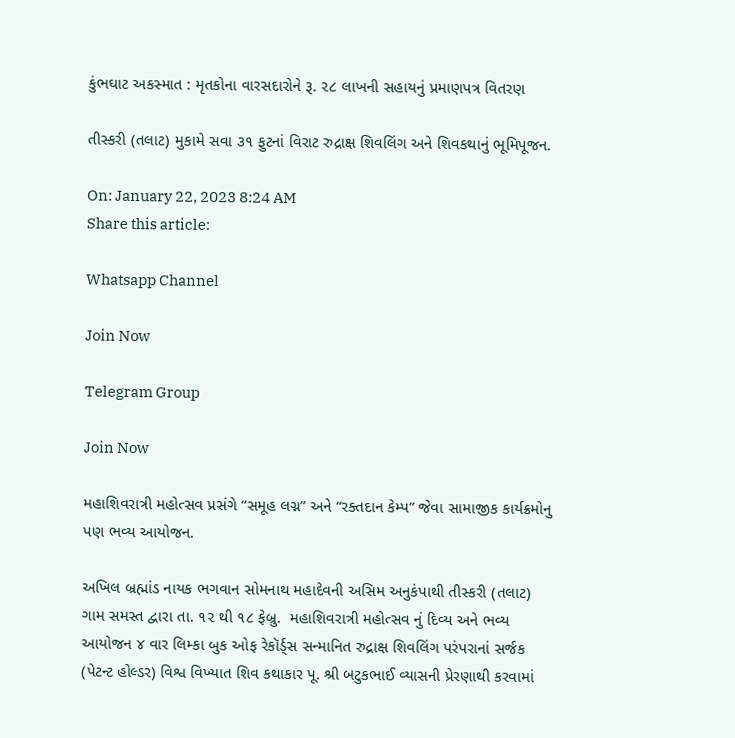કુંભઘાટ અકસ્માત : મૃતકોના વારસદારોને રૂ. ૨૮ લાખની સહાયનું પ્રમાણપત્ર વિતરણ

તીસ્કરી (તલાટ) મુકામે સવા ૩૧ ફુટનાં વિરાટ રુદ્રાક્ષ શિવલિંગ અને શિવકથાનું ભૂમિપૂજન.

On: January 22, 2023 8:24 AM
Share this article:

Whatsapp Channel

Join Now

Telegram Group

Join Now

મહાશિવરાત્રી મહોત્સવ પ્રસંગે “સમૂહ લગ્ન” અને “રક્તદાન કેમ્પ” જેવા સામાજીક કાર્યક્રમોનુ પણ ભવ્ય આયોજન.

અખિલ બ્રહ્માંડ નાયક ભગવાન સોમનાથ મહાદેવની અસિમ અનુકંપાથી તીસ્કરી (તલાટ) ગામ સમસ્ત દ્વારા તા. ૧૨ થી ૧૮ ફેબ્રુ.  મહાશિવરાત્રી મહોત્સવ નું દિવ્ય અને ભવ્ય આયોજન ૪ વાર લિમ્કા બુક ઓફ રેકૉર્ડ્સ સન્માનિત રુદ્રાક્ષ શિવલિંગ પરંપરાનાં સર્જક (પેટન્ટ હોલ્ડર) વિશ્વ વિખ્યાત શિવ કથાકાર પૂ. શ્રી બટુકભાઈ વ્યાસની પ્રેરણાથી કરવામાં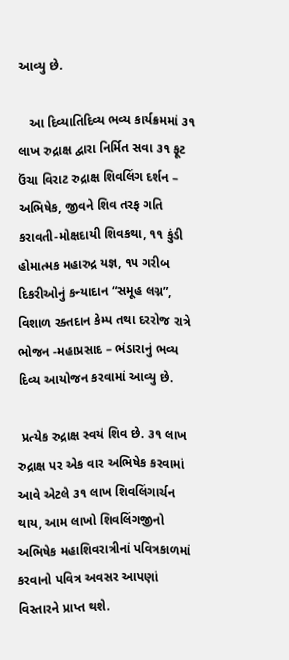આવ્યુ છે.

   આ દિવ્યાતિદિવ્ય ભવ્ય કાર્યક્રમમાં ૩૧ લાખ રુદ્રાક્ષ દ્વારા નિર્મિત સવા ૩૧ ફૂટ ઉંચા વિરાટ રુદ્રાક્ષ શિવલિંગ દર્શન – અભિષેક, જીવને શિવ તરફ ગતિ કરાવતી-મોક્ષદાયી શિવકથા, ૧૧ કુંડી હોમાત્મક મહારુદ્ર યજ્ઞ, ૧૫ ગરીબ દિકરીઓનું કન્યાદાન “સમૂહ લગ્ન”, વિશાળ રક્તદાન કેમ્પ તથા દરરોજ રાત્રે ભોજન -મહાપ્રસાદ – ભંડારાનું ભવ્ય દિવ્ય આયોજન કરવામાં આવ્યુ છે.

 પ્રત્યેક રુદ્રાક્ષ સ્વયં શિવ છે. ૩૧ લાખ રુદ્રાક્ષ પર એક વાર અભિષેક કરવામાં આવે એટલે ૩૧ લાખ શિવલિંગાર્ચન થાય, આમ લાખો શિવલિંગજીનો અભિષેક મહાશિવરાત્રીનાં પવિત્રકાળમાં કરવાનો પવિત્ર અવસર આપણાં વિસ્તારને પ્રાપ્ત થશે.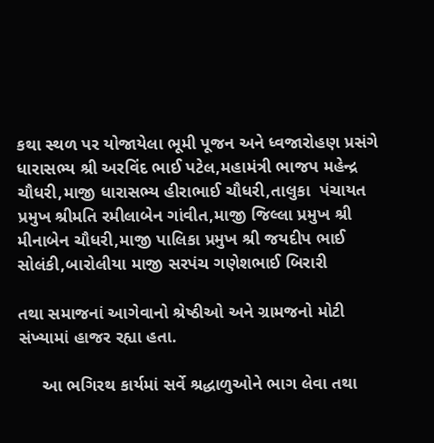કથા સ્થળ પર યોજાયેલા ભૂમી પૂજન અને ધ્વજારોહણ પ્રસંગે  ધારાસભ્ય શ્રી અરવિંદ ભાઈ પટેલ,મહામંત્રી ભાજપ મહેન્દ્ર ચૌધરી,માજી ધારાસભ્ય હીરાભાઈ ચૌધરી,તાલુકા  પંચાયત પ્રમુખ શ્રીમતિ રમીલાબેન ગાંવીત,માજી જિલ્લા પ્રમુખ શ્રી મીનાબેન ચૌધરી,માજી પાલિકા પ્રમુખ શ્રી જયદીપ ભાઈ સોલંકી,બારોલીયા માજી સરપંચ ગણેશભાઈ બિરારી

તથા સમાજનાં આગેવાનો શ્રેષ્ઠીઓ અને ગ્રામજનો મોટી સંખ્યામાં હાજર રહ્યા હતા.

     આ ભગિરથ કાર્યમાં સર્વે શ્રદ્ધાળુઓને ભાગ લેવા તથા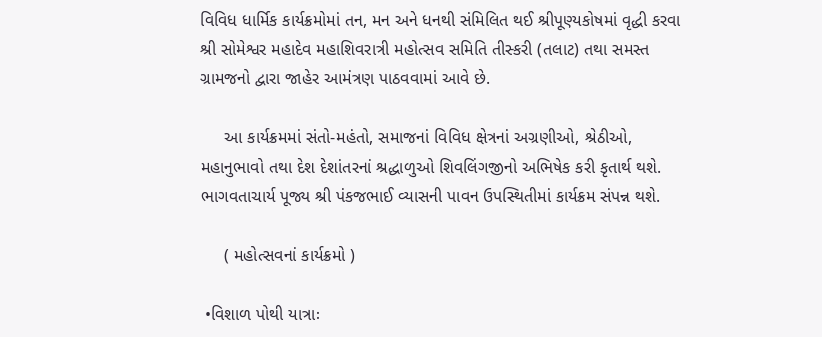વિવિધ ધાર્મિક કાર્યક્રમોમાં તન, મન અને ધનથી સંમિલિત થઈ શ્રીપૂણ્યકોષમાં વૃદ્ધી કરવા શ્રી સોમેશ્વર મહાદેવ મહાશિવરાત્રી મહોત્સવ સમિતિ તીસ્કરી (તલાટ) તથા સમસ્ત ગ્રામજનો દ્વારા જાહેર આમંત્રણ પાઠવવામાં આવે છે.

     આ કાર્યક્રમમાં સંતો-મહંતો, સમાજનાં વિવિધ ક્ષેત્રનાં અગ્રણીઓ, શ્રેઠીઓ, મહાનુભાવો તથા દેશ દેશાંતરનાં શ્રદ્ધાળુઓ શિવલિંગજીનો અભિષેક કરી કૃતાર્થ થશે. ભાગવતાચાર્ય પૂજ્ય શ્રી પંકજભાઈ વ્યાસની પાવન ઉપસ્થિતીમાં કાર્યક્રમ સંપન્ન થશે.

     ( મહોત્સવનાં કાર્યક્રમો )

 •વિશાળ પોથી યાત્રાઃ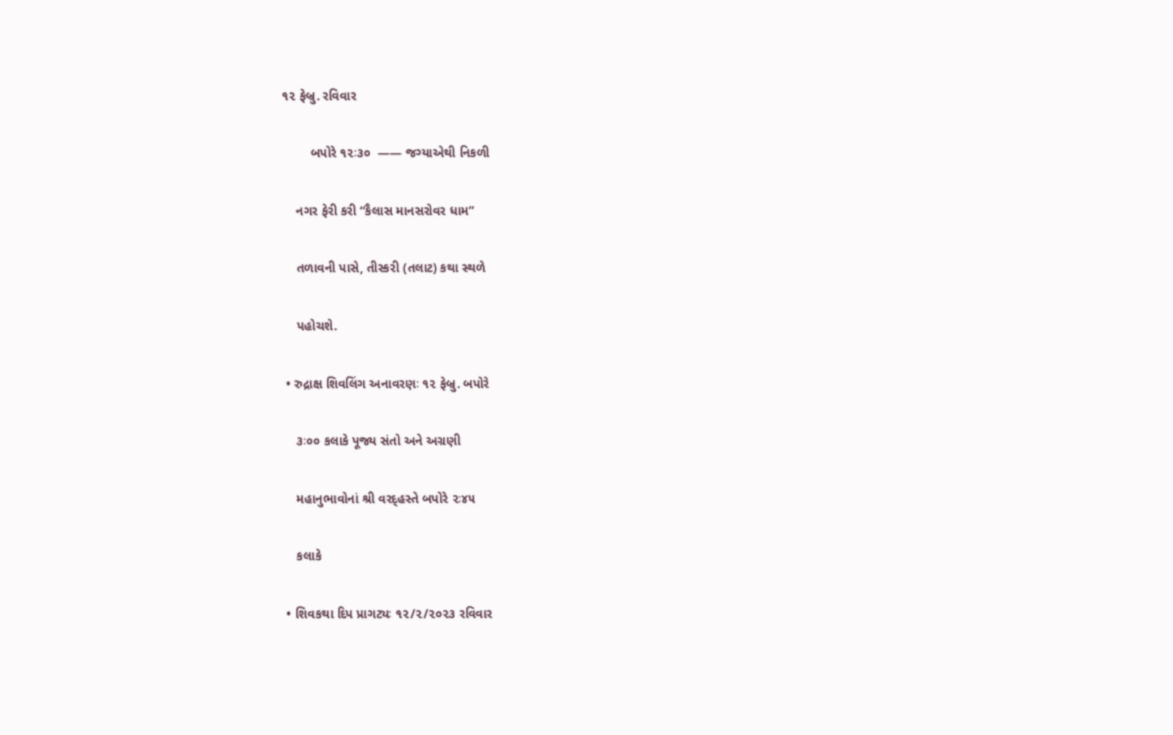૧૨ ફેબ્રુ. રવિવાર

        બપોરે ૧૨ઃ૩૦  —— જગ્યાએથી નિકળી

    નગર ફેરી કરી “કૈલાસ માનસરોવર ધામ”

    તળાવની પાસે, તીસ્કરી (તલાટ) કથા સ્થળે

    પહોચશે.

 • રુદ્રાક્ષ શિવલિંગ અનાવરણઃ ૧૨ ફેબ્રુ. બપોરે

    ૩ઃ૦૦ કલાકે પૂજ્ય સંતો અને અગ્રણી

    મહાનુભાવોનાં શ્રી વરદ્હસ્તે બપોરે ૨ઃ૪૫

    કલાકે

 • શિવકથા દિપ પ્રાગટ્યઃ ૧૨/૨/૨૦૨૩ રવિવાર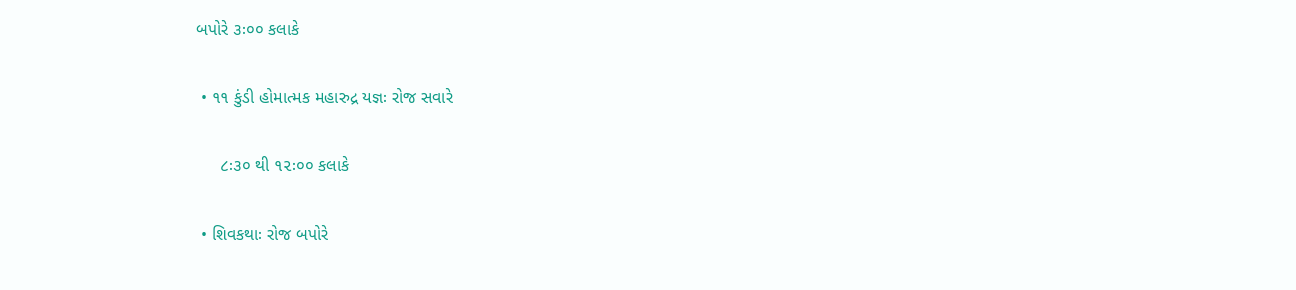બપોરે ૩ઃ૦૦ કલાકે

 • ૧૧ કુંડી હોમાત્મક મહારુદ્ર યજ્ઞઃ રોજ સવારે

     ૮ઃ૩૦ થી ૧૨ઃ૦૦ કલાકે

 • શિવકથાઃ રોજ બપોરે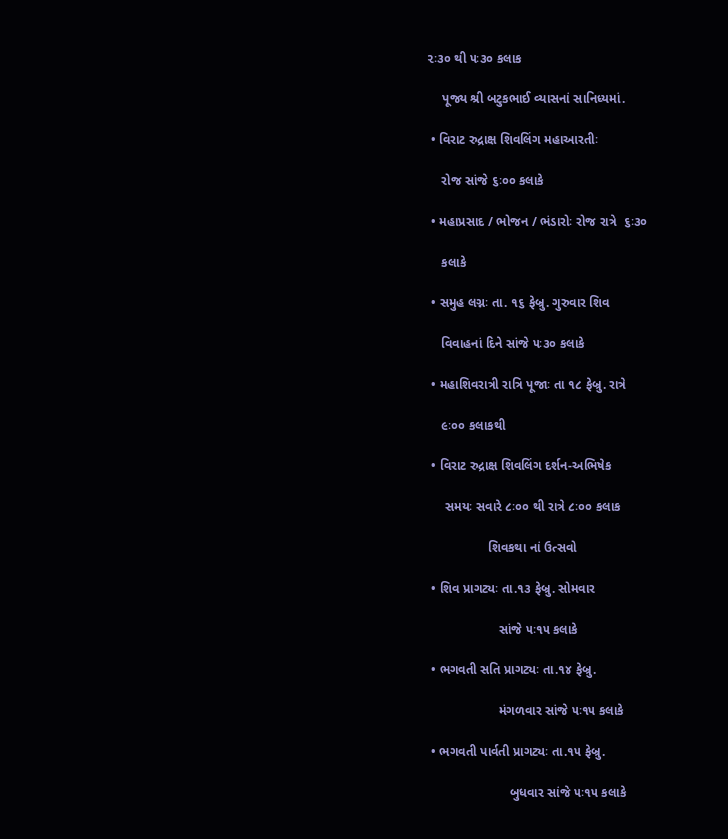૨ઃ૩૦ થી ૫ઃ૩૦ કલાક

    પૂજ્ય શ્રી બટુકભાઈ વ્યાસનાં સાનિધ્યમાં.

 • વિરાટ રુદ્રાક્ષ શિવલિંગ મહાઆરતીઃ

    રોજ સાંજે ૬ઃ૦૦ કલાકે

 • મહાપ્રસાદ / ભોજન / ભંડારોઃ રોજ રાત્રે  ૬ઃ૩૦

    કલાકે

 • સમુહ લગ્નઃ તા. ૧૬ ફેબ્રુ. ગુરુવાર શિવ

    વિવાહનાં દિને સાંજે ૫ઃ૩૦ કલાકે

 • મહાશિવરાત્રી રાત્રિ પૂજાઃ તા ૧૮ ફેબ્રુ. રાત્રે

    ૯ઃ૦૦ કલાકથી

 • વિરાટ રુદ્રાક્ષ શિવલિંગ દર્શન-અભિષેક

     સમયઃ સવારે ૮ઃ૦૦ થી રાત્રે ૮ઃ૦૦ કલાક

                 શિવકથા નાં ઉત્સવો

 • શિવ પ્રાગટ્યઃ તા.૧૩ ફેબ્રુ. સોમવાર

                    સાંજે ૫ઃ૧૫ કલાકે

 • ભગવતી સતિ પ્રાગટ્યઃ તા.૧૪ ફેબ્રુ.

                    મંગળવાર સાંજે ૫ઃ૧૫ કલાકે

 • ભગવતી પાર્વતી પ્રાગટ્યઃ તા.૧૫ ફેબ્રુ.

                       બુધવાર સાંજે ૫ઃ૧૫ કલાકે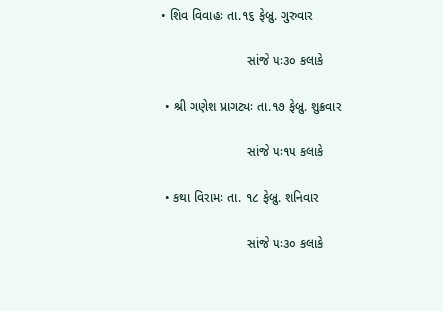• શિવ વિવાહઃ તા.૧૬ ફેબ્રુ. ગુરુવાર

                        સાંજે ૫ઃ૩૦ કલાકે

 • શ્રી ગણેશ પ્રાગટ્યઃ તા.૧૭ ફેબ્રુ. શુક્રવાર

                        સાંજે ૫ઃ૧૫ કલાકે

 • કથા વિરામઃ તા. ૧૮ ફેબ્રુ. શનિવાર

                        સાંજે ૫ઃ૩૦ કલાકે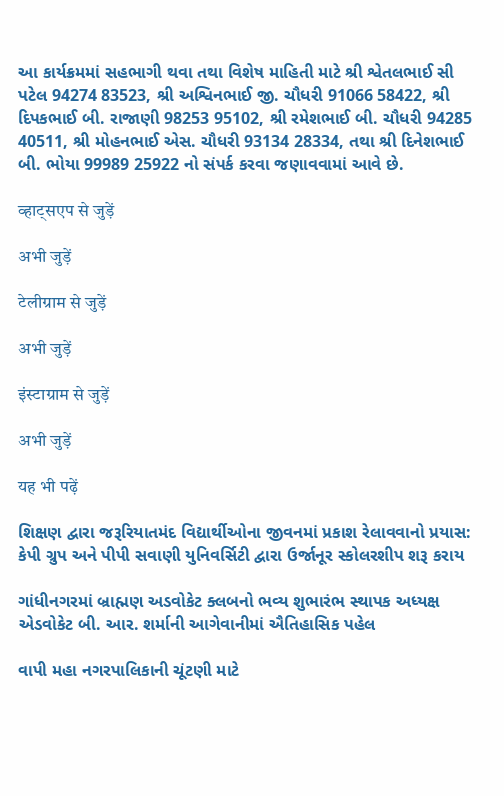આ કાર્યક્રમમાં સહભાગી થવા તથા વિશેષ માહિતી માટે શ્રી શ્વેતલભાઈ સી પટેલ 94274 83523, શ્રી અશ્વિનભાઈ જી. ચૌધરી 91066 58422, શ્રી દિપકભાઈ બી. રાજાણી 98253 95102, શ્રી રમેશભાઈ બી. ચૌધરી 94285 40511, શ્રી મોહનભાઈ એસ. ચૌધરી 93134 28334, તથા શ્રી દિનેશભાઈ બી. ભોયા 99989 25922 નો સંપર્ક કરવા જણાવવામાં આવે છે.

व्हाट्सएप से जुड़ें

अभी जुड़ें

टेलीग्राम से जुड़ें

अभी जुड़ें

इंस्टाग्राम से जुड़ें

अभी जुड़ें

यह भी पढ़ें

શિક્ષણ દ્વારા જરૂરિયાતમંદ વિદ્યાર્થીઓના જીવનમાં પ્રકાશ રેલાવવાનો પ્રયાસ: કેપી ગ્રુપ અને પીપી સવાણી યુનિવર્સિટી દ્વારા ઉર્જાનૂર સ્કોલરશીપ શરૂ કરાય

ગાંધીનગરમાં બ્રાહ્મણ અડવોકેટ ક્લબનો ભવ્ય શુભારંભ સ્થાપક અધ્યક્ષ એડવોકેટ બી. આર. શર્માની આગેવાનીમાં ઐતિહાસિક પહેલ

વાપી મહા નગરપાલિકાની ચૂંટણી માટે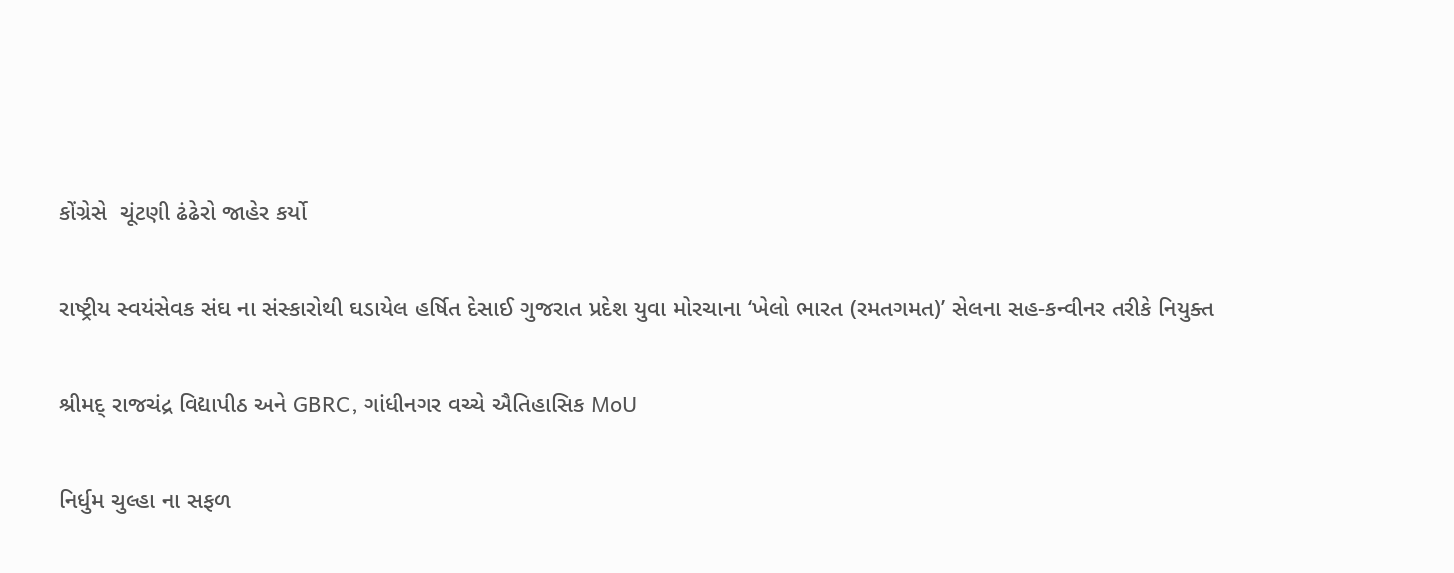કોંગ્રેસે  ચૂંટણી ઢંઢેરો જાહેર કર્યો

રાષ્ટ્રીય સ્વયંસેવક સંઘ ના સંસ્કારોથી ઘડાયેલ હર્ષિત દેસાઈ ગુજરાત પ્રદેશ યુવા મોરચાના ‘ખેલો ભારત (રમતગમત)’ સેલના સહ-કન્વીનર તરીકે નિયુક્ત

શ્રીમદ્ રાજચંદ્ર વિદ્યાપીઠ અને GBRC, ગાંધીનગર વચ્ચે ઐતિહાસિક MoU

નિર્ધુમ ચુલ્હા ના સફળ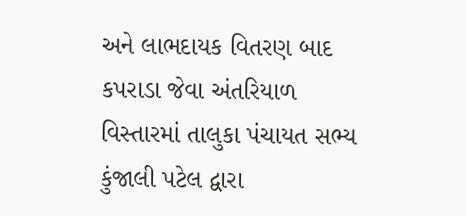અને લાભદાયક વિતરણ બાદ કપરાડા જેવા અંતરિયાળ વિસ્તારમાં તાલુકા પંચાયત સભ્ય કુંજાલી પટેલ દ્વારા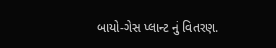બાયો-ગેસ પ્લાન્ટ નું વિતરણ.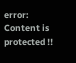error: Content is protected !!